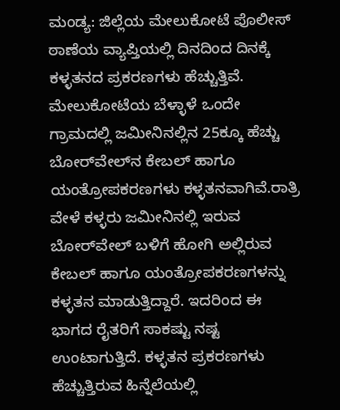ಮಂಡ್ಯ: ಜಿಲ್ಲೆಯ ಮೇಲುಕೋಟೆ ಪೊಲೀಸ್ ಠಾಣೆಯ ವ್ಯಾಪ್ತಿಯಲ್ಲಿ ದಿನದಿಂದ ದಿನಕ್ಕೆ ಕಳ್ಳತನದ ಪ್ರಕರಣಗಳು ಹೆಚ್ಚುತ್ತಿವೆ. ಮೇಲುಕೋಟೆಯ ಬೆಳ್ಳಾಳೆ ಒಂದೇ ಗ್ರಾಮದಲ್ಲಿ ಜಮೀನಿನಲ್ಲಿನ 25ಕ್ಕೂ ಹೆಚ್ಚು ಬೋರ್‌ವೇಲ್‌ನ ಕೇಬಲ್ ಹಾಗೂ ಯಂತ್ರೋಪಕರಣಗಳು ಕಳ್ಳತನವಾಗಿವೆ.ರಾತ್ರಿ ವೇಳೆ ಕಳ್ಳರು ಜಮೀನಿನಲ್ಲಿ ಇರುವ ಬೋರ್‌ವೇಲ್‌ ಬಳಿಗೆ ಹೋಗಿ ಅಲ್ಲಿರುವ ಕೇಬಲ್ ಹಾಗೂ ಯಂತ್ರೋಪಕರಣಗಳನ್ನು ಕಳ್ಳತನ ಮಾಡುತ್ತಿದ್ದಾರೆ. ಇದರಿಂದ ಈ ಭಾಗದ ರೈತರಿಗೆ ಸಾಕಷ್ಟು ನಷ್ಟ ಉಂಟಾಗುತ್ತಿದೆ. ಕಳ್ಳತನ ಪ್ರಕರಣಗಳು ಹೆಚ್ಚುತ್ತಿರುವ ಹಿನ್ನೆಲೆಯಲ್ಲಿ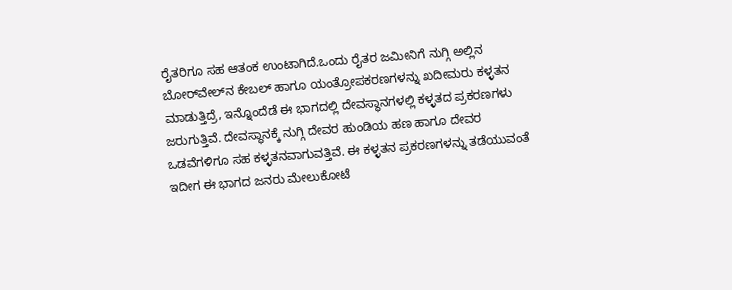ರೈತರಿಗೂ ಸಹ ಆತಂಕ ಉಂಟಾಗಿದೆ.ಒಂದು ರೈತರ ಜಮೀನಿಗೆ ನುಗ್ಗಿ ಅಲ್ಲಿನ ಬೋರ್‌ವೇಲ್‌ನ ಕೇಬಲ್ ಹಾಗೂ ಯಂತ್ರೋಪಕರಣಗಳನ್ನು ಖದೀಮರು ಕಳ್ಳತನ ಮಾಡುತ್ತಿದ್ರೆ, ಇನ್ನೊಂದೆಡೆ ಈ ಭಾಗದಲ್ಲಿ ದೇವಸ್ಥಾನಗಳಲ್ಲಿ ಕಳ್ಳತದ ಪ್ರಕರಣಗಳು ಜರುಗುತ್ತಿವೆ. ದೇವಸ್ಥಾನಕ್ಕೆ ನುಗ್ಗಿ ದೇವರ ಹುಂಡಿಯ ಹಣ ಹಾಗೂ ದೇವರ ಒಡವೆಗಳಿಗೂ ಸಹ ಕಳ್ಳತನವಾಗುವತ್ತಿವೆ. ಈ ಕಳ್ಳತನ ಪ್ರಕರಣಗಳನ್ನು ತಡೆಯುವಂತೆ ಇದೀಗ ಈ ಭಾಗದ ಜನರು ಮೇಲುಕೋಟೆ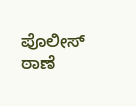ಪೊಲೀಸ್ ಠಾಣೆ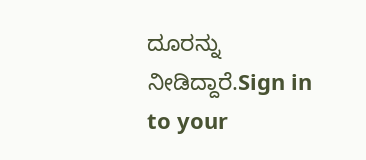ದೂರನ್ನು ನೀಡಿದ್ದಾರೆ.Sign in to your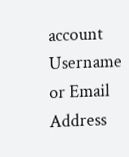account
Username or Email Address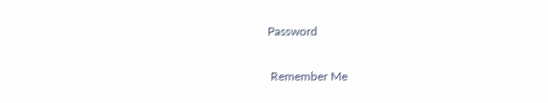Password

 Remember Me